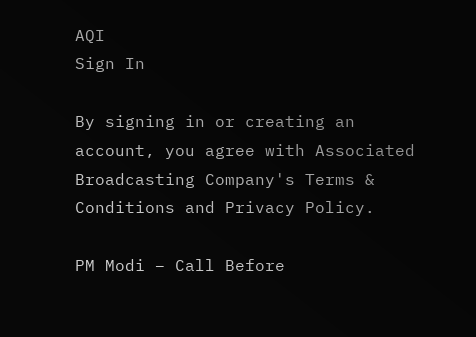AQI
Sign In

By signing in or creating an account, you agree with Associated Broadcasting Company's Terms & Conditions and Privacy Policy.

PM Modi – Call Before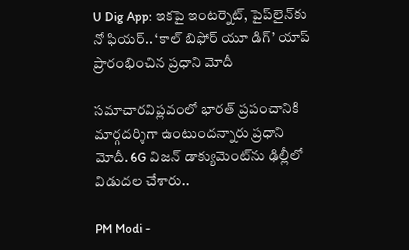U Dig App: ఇకపై ఇంటర్నెట్, పైప్‌లైన్‌కు నో ఫియర్‌.. ‘కాల్ బిఫోర్ యూ డిగ్’ యాప్ ప్రారంభించిన ప్రధాని మోదీ

సమాచారవిప్లవంలో భారత్ ప్రపంచానికి మార్గదర్శిగా ఉంటుందన్నారు ప్రధాని మోదీ. 6G విజన్‌ డాక్యుమెంట్‌ను ఢిల్లీలో విడుదల చేశారు..

PM Modi -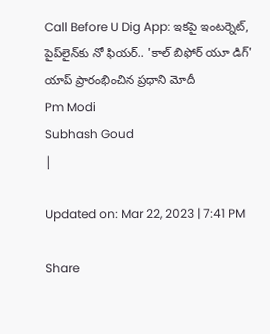Call Before U Dig App: ఇకపై ఇంటర్నెట్, పైప్‌లైన్‌కు నో ఫియర్‌.. 'కాల్ బిఫోర్ యూ డిగ్' యాప్ ప్రారంభించిన ప్రధాని మోదీ
Pm Modi
Subhash Goud
|

Updated on: Mar 22, 2023 | 7:41 PM

Share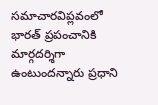సమాచారవిప్లవంలో భారత్ ప్రపంచానికి మార్గదర్శిగా ఉంటుందన్నారు ప్రధాని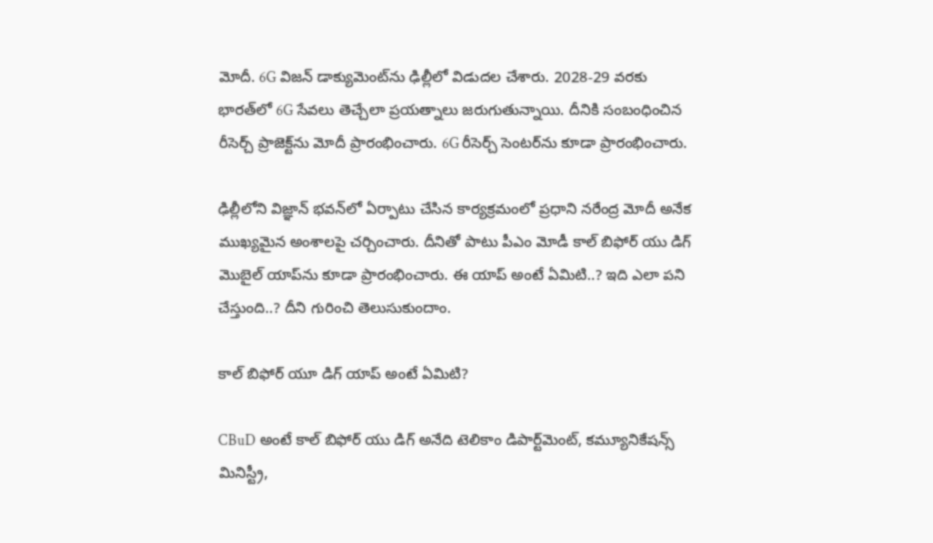మోదీ. 6G విజన్‌ డాక్యుమెంట్‌ను ఢిల్లీలో విడుదల చేశారు. 2028-29 వరకు భారత్‌లో 6G సేవలు తెచ్చేలా ప్రయత్నాలు జరుగుతున్నాయి. దీనికి సంబంధించిన రీసెర్చ్‌ ప్రాజెక్ట్‌ను మోదీ ప్రారంభించారు. 6G రీసెర్చ్‌ సెంటర్‌ను కూడా ప్రారంభించారు.

ఢిల్లీలోని విజ్ఞాన్ భవన్‌లో ఏర్పాటు చేసిన కార్యక్రమంలో ప్రధాని నరేంద్ర మోదీ అనేక ముఖ్యమైన అంశాలపై చర్చించారు. దీనితో పాటు పీఎం మోడీ కాల్ బిఫోర్ యు డిగ్ మొబైల్ యాప్‌ను కూడా ప్రారంభించారు. ఈ యాప్ అంటే ఏమిటి..? ఇది ఎలా పని చేస్తుంది..? దీని గురించి తెలుసుకుందాం.

కాల్‌ బిఫోర్‌ యూ డిగ్‌ యాప్‌ అంటే ఏమిటి?

CBuD అంటే కాల్ బిఫోర్ యు డిగ్ అనేది టెలికాం డిపార్ట్‌మెంట్, కమ్యూనికేషన్స్ మినిస్ట్రీ,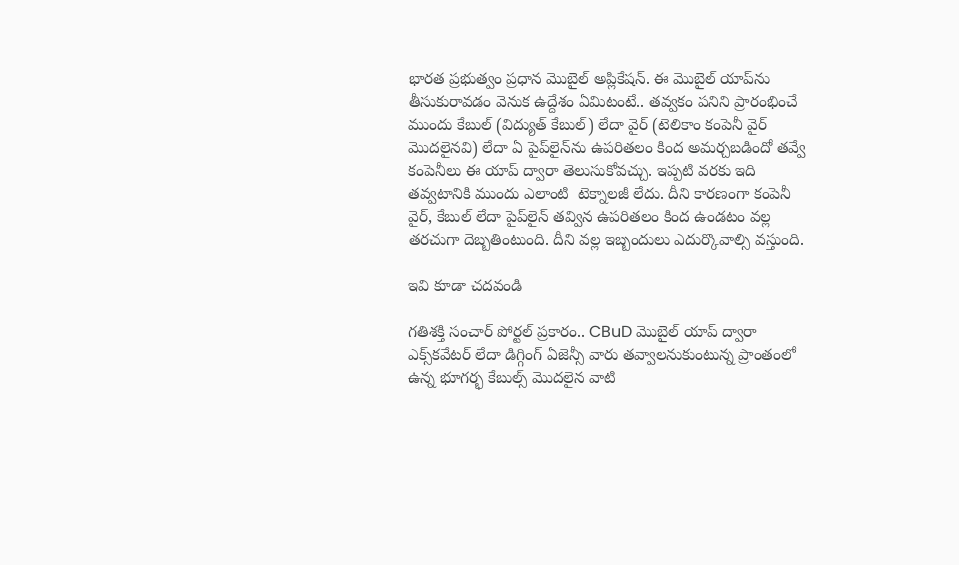భారత ప్రభుత్వం ప్రధాన మొబైల్ అప్లికేషన్. ఈ మొబైల్ యాప్‌ను తీసుకురావడం వెనుక ఉద్దేశం ఏమిటంటే.. తవ్వకం పనిని ప్రారంభించే ముందు కేబుల్ (విద్యుత్ కేబుల్) లేదా వైర్ (టెలికాం కంపెనీ వైర్ మొదలైనవి) లేదా ఏ పైప్‌లైన్‌ను ఉపరితలం కింద అమర్చబడిందో తవ్వే కంపెనీలు ఈ యాప్ ద్వారా తెలుసుకోవచ్చు. ఇప్పటి వరకు ఇది తవ్వటానికి ముందు ఎలాంటి  టెక్నాలజీ లేదు. దీని కారణంగా కంపెనీ వైర్, కేబుల్ లేదా పైప్‌లైన్ తవ్విన ఉపరితలం కింద ఉండటం వల్ల తరచుగా దెబ్బతింటుంది. దీని వల్ల ఇబ్బందులు ఎదుర్కొవాల్సి వస్తుంది.

ఇవి కూడా చదవండి

గతిశక్తి సంచార్ పోర్టల్ ప్రకారం.. CBuD మొబైల్ యాప్ ద్వారా ఎక్స్‌కవేటర్ లేదా డిగ్గింగ్ ఏజెన్సీ వారు తవ్వాలనుకుంటున్న ప్రాంతంలో ఉన్న భూగర్భ కేబుల్స్ మొదలైన వాటి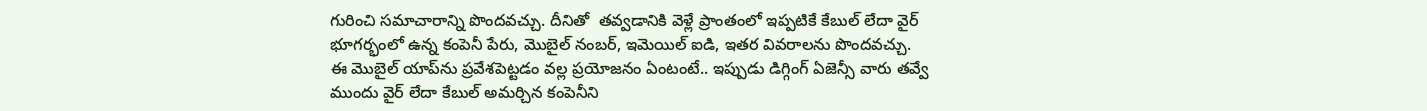గురించి సమాచారాన్ని పొందవచ్చు. దీనితో  తవ్వడానికి వెళ్లే ప్రాంతంలో ఇప్పటికే కేబుల్ లేదా వైర్ భూగర్భంలో ఉన్న కంపెనీ పేరు, మొబైల్ నంబర్, ఇమెయిల్ ఐడి, ఇతర వివరాలను పొందవచ్చు. ఈ మొబైల్ యాప్‌ను ప్రవేశపెట్టడం వల్ల ప్రయోజనం ఏంటంటే.. ఇప్పుడు డిగ్గింగ్ ఏజెన్సీ వారు తవ్వే ముందు వైర్ లేదా కేబుల్ అమర్చిన కంపెనీని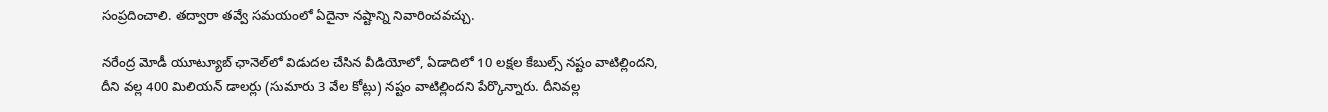సంప్రదించాలి. తద్వారా తవ్వే సమయంలో ఏదైనా నష్టాన్ని నివారించవచ్చు.

నరేంద్ర మోడీ యూట్యూబ్ ఛానెల్‌లో విడుదల చేసిన వీడియోలో, ఏడాదిలో 10 లక్షల కేబుల్స్ నష్టం వాటిల్లిందని, దీని వల్ల 400 మిలియన్ డాలర్లు (సుమారు 3 వేల కోట్లు) నష్టం వాటిల్లిందని పేర్కొన్నారు. దీనివల్ల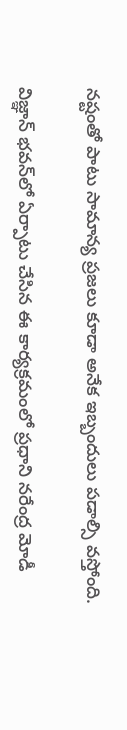నష్టంతో పాటు సామాన్య ప్రజలు కూడా అనేక ఇబ్బందులు పడాల్సి వస్తోంది.

విజ్ఞాన్ భవన్‌లో ఏర్పాటు చేసిన ఈ కార్యక్రమంలో ప్రధాని నరేంద్ర మోడీ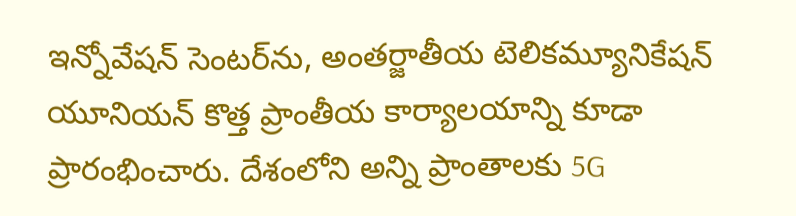ఇన్నోవేషన్ సెంటర్‌ను, అంతర్జాతీయ టెలికమ్యూనికేషన్ యూనియన్ కొత్త ప్రాంతీయ కార్యాలయాన్ని కూడా ప్రారంభించారు. దేశంలోని అన్ని ప్రాంతాలకు 5G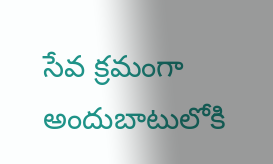సేవ క్రమంగా అందుబాటులోకి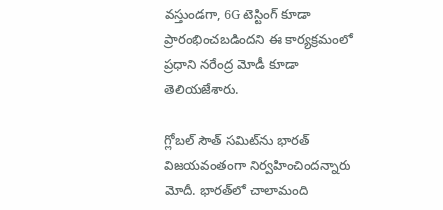వస్తుండగా, 6G టెస్టింగ్ కూడా ప్రారంభించబడిందని ఈ కార్యక్రమంలో ప్రధాని నరేంద్ర మోడీ కూడా తెలియజేశారు.

గ్లోబల్‌ సౌత్‌ సమిట్‌ను భారత్‌ విజయవంతంగా నిర్వహించిందన్నారు మోదీ. భారత్‌లో చాలామంది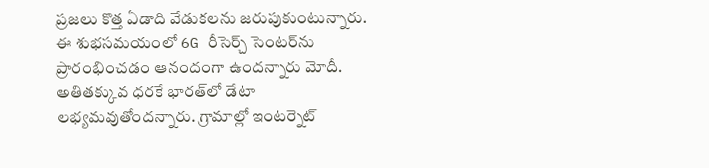ప్రజలు కొత్త ఏడాది వేడుకలను జరుపుకుంటున్నారు. ఈ శుభసమయంలో 6G రీసెర్చ్‌ సెంటర్‌ను ప్రారంభించడం ఆనందంగా ఉందన్నారు మోదీ. అతితక్కువ ధరకే భారత్‌లో డేటా లభ్యమవుతోందన్నారు. గ్రామాల్లో ఇంటర్నెట్‌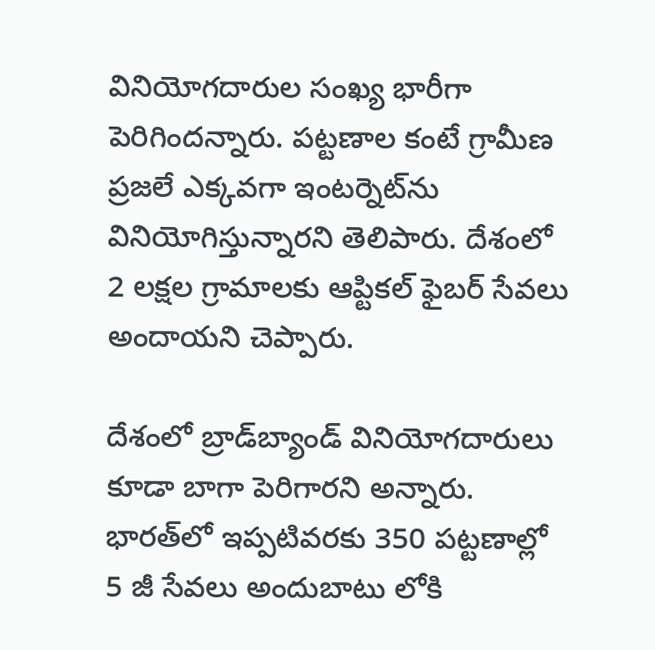వినియోగదారుల సంఖ్య భారీగా పెరిగిందన్నారు. పట్టణాల కంటే గ్రామీణ ప్రజలే ఎక్కవగా ఇంటర్నెట్‌ను వినియోగిస్తున్నారని తెలిపారు. దేశంలో 2 లక్షల గ్రామాలకు ఆప్టికల్‌ ఫైబర్‌ సేవలు అందాయని చెప్పారు.

దేశంలో బ్రాడ్‌బ్యాండ్‌ వినియోగదారులు కూడా బాగా పెరిగారని అన్నారు. భారత్‌లో ఇప్పటివరకు 350 పట్టణాల్లో 5 జీ సేవలు అందుబాటు లోకి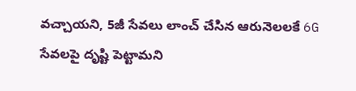వచ్చాయని, 5జీ సేవలు లాంచ్‌ చేసిన ఆరునెలలకే 6G సేవలపై దృష్టి పెట్టామని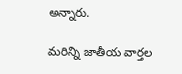అన్నారు.

మరిన్ని జాతీయ వార్తల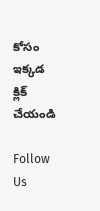కోసం ఇక్కడ క్లిక్ చేయండి

Follow Us